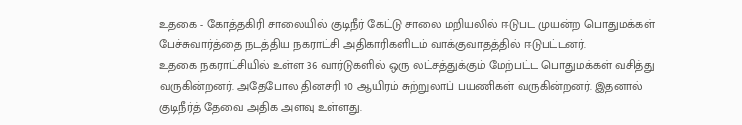உதகை - கோத்தகிரி சாலையில் குடிநீர் கேட்டு சாலை மறியலில் ஈடுபட முயன்ற பொதுமக்கள் பேச்சுவார்த்தை நடத்திய நகராட்சி அதிகாரிகளிடம் வாக்குவாதத்தில் ஈடுபட்டனர்.
உதகை நகராட்சியில் உள்ள 36 வார்டுகளில் ஒரு லட்சத்துக்கும் மேற்பட்ட பொதுமக்கள் வசித்து வருகின்றனர். அதேபோல தினசரி 10 ஆயிரம் சுற்றுலாப் பயணிகள் வருகின்றனர். இதனால் குடிநீர்த் தேவை அதிக அளவு உள்ளது.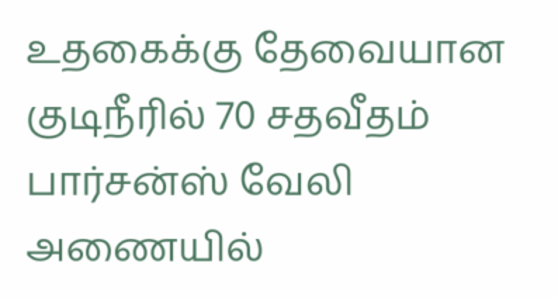உதகைக்கு தேவையான குடிநீரில் 70 சதவீதம் பார்சன்ஸ் வேலி அணையில்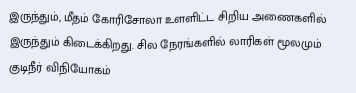இருந்தும், மீதம் கோரிசோலா உளளிட்ட சிறிய அணைகளில் இருந்தும் கிடைக்கிறது. சில நேரங்களில் லாரிகள் மூலமும் குடிநீர் விநியோகம்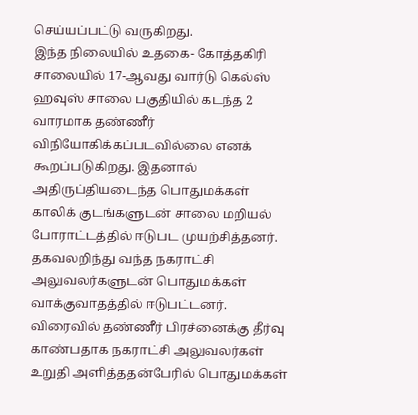செய்யப்பட்டு வருகிறது.
இந்த நிலையில் உதகை- கோத்தகிரி சாலையில் 17-ஆவது வார்டு கெல்ஸ் ஹவுஸ் சாலை பகுதியில் கடந்த 2 வாரமாக தண்ணீர் விநியோகிக்கப்படவில்லை எனக் கூறப்படுகிறது. இதனால் அதிருப்தியடைந்த பொதுமக்கள் காலிக் குடங்களுடன் சாலை மறியல் போராட்டத்தில் ஈடுபட முயற்சித்தனர். தகவலறிந்து வந்த நகராட்சி அலுவலர்களுடன் பொதுமக்கள் வாக்குவாதத்தில் ஈடுபட்டனர்.
விரைவில் தண்ணீர் பிரச்னைக்கு தீர்வு காண்பதாக நகராட்சி அலுவலர்கள் உறுதி அளித்ததன்பேரில் பொதுமக்கள்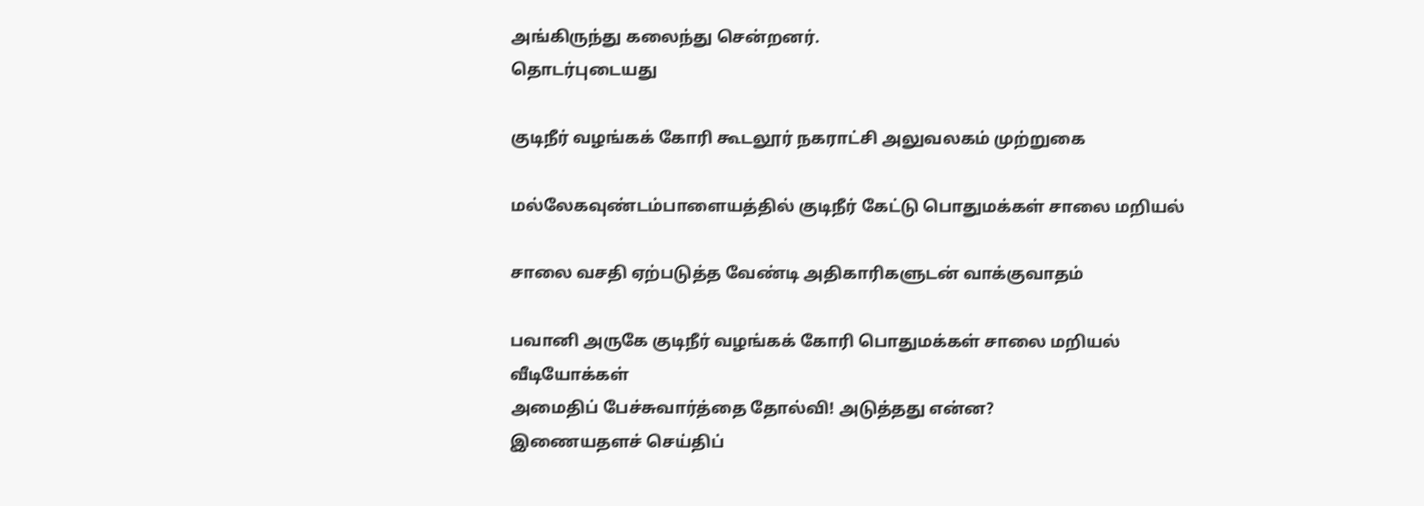அங்கிருந்து கலைந்து சென்றனர்.
தொடர்புடையது

குடிநீர் வழங்கக் கோரி கூடலூர் நகராட்சி அலுவலகம் முற்றுகை

மல்லேகவுண்டம்பாளையத்தில் குடிநீர் கேட்டு பொதுமக்கள் சாலை மறியல்

சாலை வசதி ஏற்படுத்த வேண்டி அதிகாரிகளுடன் வாக்குவாதம்

பவானி அருகே குடிநீர் வழங்கக் கோரி பொதுமக்கள் சாலை மறியல்
வீடியோக்கள்
அமைதிப் பேச்சுவார்த்தை தோல்வி! அடுத்தது என்ன?
இணையதளச் செய்திப்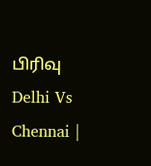பிரிவு
Delhi Vs Chennai |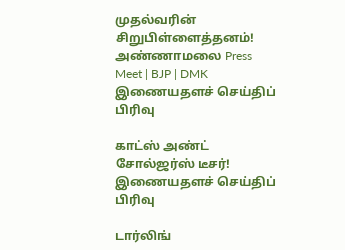முதல்வரின் சிறுபிள்ளைத்தனம்! அண்ணாமலை Press Meet | BJP | DMK
இணையதளச் செய்திப் பிரிவு

காட்ஸ் அண்ட் சோல்ஜர்ஸ் டீசர்!
இணையதளச் செய்திப் பிரிவு

டார்லிங்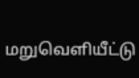மறுவெளியீட்டு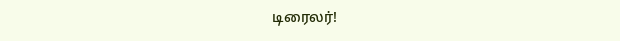டிரைலர்!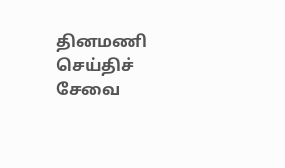தினமணி செய்திச் சேவை